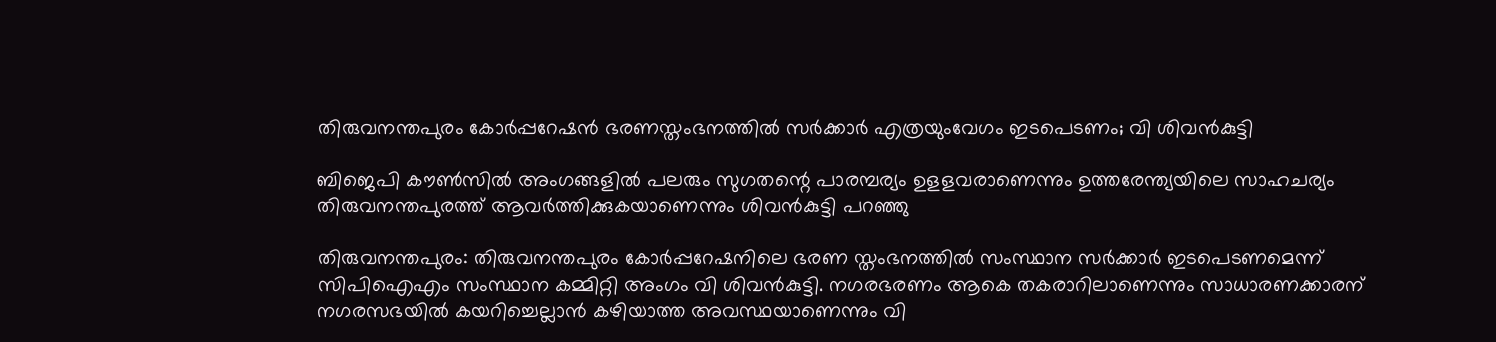തിരുവനന്തപുരം കോര്‍പ്പറേഷന്‍ ഭരണസ്തംഭനത്തില്‍ സര്‍ക്കാര്‍ എത്രയുംവേഗം ഇടപെടണം; വി ശിവന്‍കുട്ടി

ബിജെപി കൗൺസിൽ അംഗങ്ങളിൽ പലരും സുഗതന്റെ പാരമ്പര്യം ഉളളവരാണെന്നും ഉത്തരേന്ത്യയിലെ സാഹചര്യം തിരുവനന്തപുരത്ത് ആവര്‍ത്തിക്കുകയാണെന്നും ശിവന്‍കുട്ടി പറഞ്ഞു

തിരുവനന്തപുരം: തിരുവനന്തപുരം കോര്‍പ്പറേഷനിലെ ഭരണ സ്തംഭനത്തില്‍ സംസ്ഥാന സര്‍ക്കാര്‍ ഇടപെടണമെന്ന് സിപിഐഎം സംസ്ഥാന കമ്മിറ്റി അംഗം വി ശിവന്‍കുട്ടി. നഗരഭരണം ആകെ തകരാറിലാണെന്നും സാധാരണക്കാരന് നഗരസഭയില്‍ കയറിച്ചെല്ലാന്‍ കഴിയാത്ത അവസ്ഥയാണെന്നും വി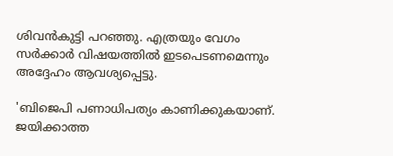ശിവന്‍കുട്ടി പറഞ്ഞു. എത്രയും വേഗം സര്‍ക്കാര്‍ വിഷയത്തില്‍ ഇടപെടണമെന്നും അദ്ദേഹം ആവശ്യപ്പെട്ടു.

'ബിജെപി പണാധിപത്യം കാണിക്കുകയാണ്. ജയിക്കാത്ത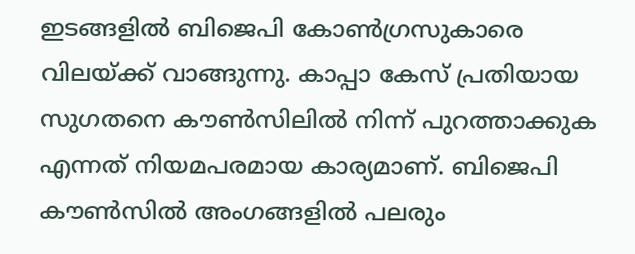ഇടങ്ങളില്‍ ബിജെപി കോണ്‍ഗ്രസുകാരെ വിലയ്ക്ക് വാങ്ങുന്നു. കാപ്പാ കേസ് പ്രതിയായ സുഗതനെ കൗണ്‍സിലില്‍ നിന്ന് പുറത്താക്കുക എന്നത് നിയമപരമായ കാര്യമാണ്. ബിജെപി കൗണ്‍സില്‍ അംഗങ്ങളില്‍ പലരും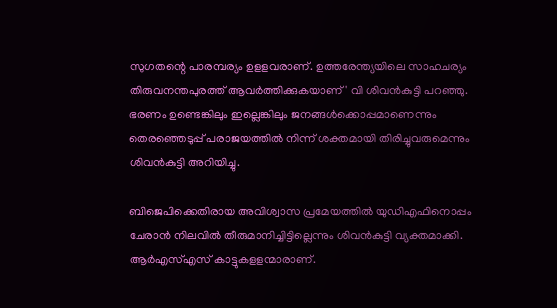സുഗതന്റെ പാരമ്പര്യം ഉളളവരാണ്. ഉത്തരേന്ത്യയിലെ സാഹചര്യം തിരുവനന്തപുരത്ത് ആവര്‍ത്തിക്കുകയാണ്' വി ശിവന്‍കുട്ടി പറഞ്ഞു. ഭരണം ഉണ്ടെങ്കിലും ഇല്ലെങ്കിലും ജനങ്ങള്‍ക്കൊപ്പമാണെന്നും തെരഞ്ഞെടുപ്പ് പരാജയത്തില്‍ നിന്ന് ശക്തമായി തിരിച്ചുവരുമെന്നും ശിവന്‍കുട്ടി അറിയിച്ചു.

ബിജെപിക്കെതിരായ അവിശ്വാസ പ്രമേയത്തില്‍ യുഡിഎഫിനൊപ്പം ചേരാന്‍ നിലവില്‍ തീരുമാനിച്ചിട്ടില്ലെന്നും ശിവന്‍കുട്ടി വ്യക്തമാക്കി. ആര്‍എസ്എസ് കാട്ടുകളളന്മാരാണ്.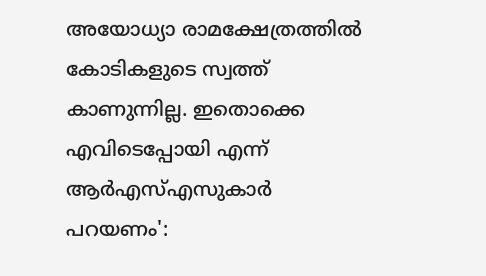അയോധ്യാ രാമക്ഷേത്രത്തില്‍ കോടികളുടെ സ്വത്ത് കാണുന്നില്ല. ഇതൊക്കെ എവിടെപ്പോയി എന്ന് ആര്‍എസ്എസുകാര്‍ പറയണം':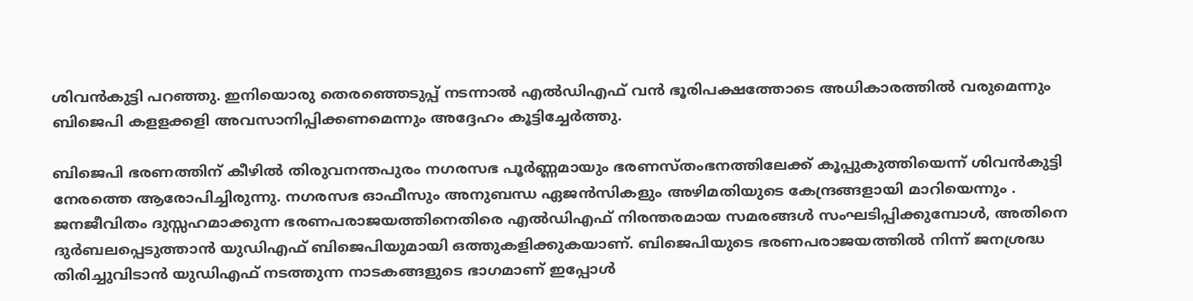ശിവന്‍കുട്ടി പറഞ്ഞു. ഇനിയൊരു തെരഞ്ഞെടുപ്പ് നടന്നാല്‍ എല്‍ഡിഎഫ് വന്‍ ഭൂരിപക്ഷത്തോടെ അധികാരത്തില്‍ വരുമെന്നും ബിജെപി കളളക്കളി അവസാനിപ്പിക്കണമെന്നും അദ്ദേഹം കൂട്ടിച്ചേര്‍ത്തു.

ബിജെപി ഭരണത്തിന് കീഴില്‍ തിരുവനന്തപുരം നഗരസഭ പൂര്‍ണ്ണമായും ഭരണസ്തംഭനത്തിലേക്ക് കൂപ്പുകുത്തിയെന്ന് ശിവൻകുട്ടി നേരത്തെ ആരോപിച്ചിരുന്നു. നഗരസഭ ഓഫീസും അനുബന്ധ ഏജന്‍സികളും അഴിമതിയുടെ കേന്ദ്രങ്ങളായി മാറിയെന്നും . ജനജീവിതം ദുസ്സഹമാക്കുന്ന ഭരണപരാജയത്തിനെതിരെ എല്‍ഡിഎഫ് നിരന്തരമായ സമരങ്ങള്‍ സംഘടിപ്പിക്കുമ്പോള്‍, അതിനെ ദുര്‍ബലപ്പെടുത്താന്‍ യുഡിഎഫ് ബിജെപിയുമായി ഒത്തുകളിക്കുകയാണ്. ബിജെപിയുടെ ഭരണപരാജയത്തില്‍ നിന്ന് ജനശ്രദ്ധ തിരിച്ചുവിടാന്‍ യുഡിഎഫ് നടത്തുന്ന നാടകങ്ങളുടെ ഭാഗമാണ് ഇപ്പോള്‍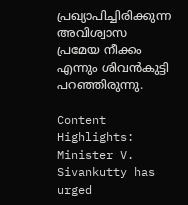പ്രഖ്യാപിച്ചിരിക്കുന്ന അവിശ്വാസ പ്രമേയ നീക്കം എന്നും ശിവന്‍കുട്ടി പറഞ്ഞിരുന്നു.

Content Highlights: Minister V. Sivankutty has urged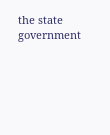the state government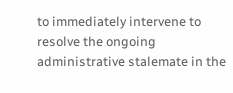to immediately intervene to resolve the ongoing administrative stalemate in the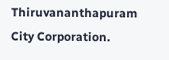Thiruvananthapuram City Corporation.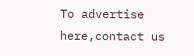To advertise here,contact us